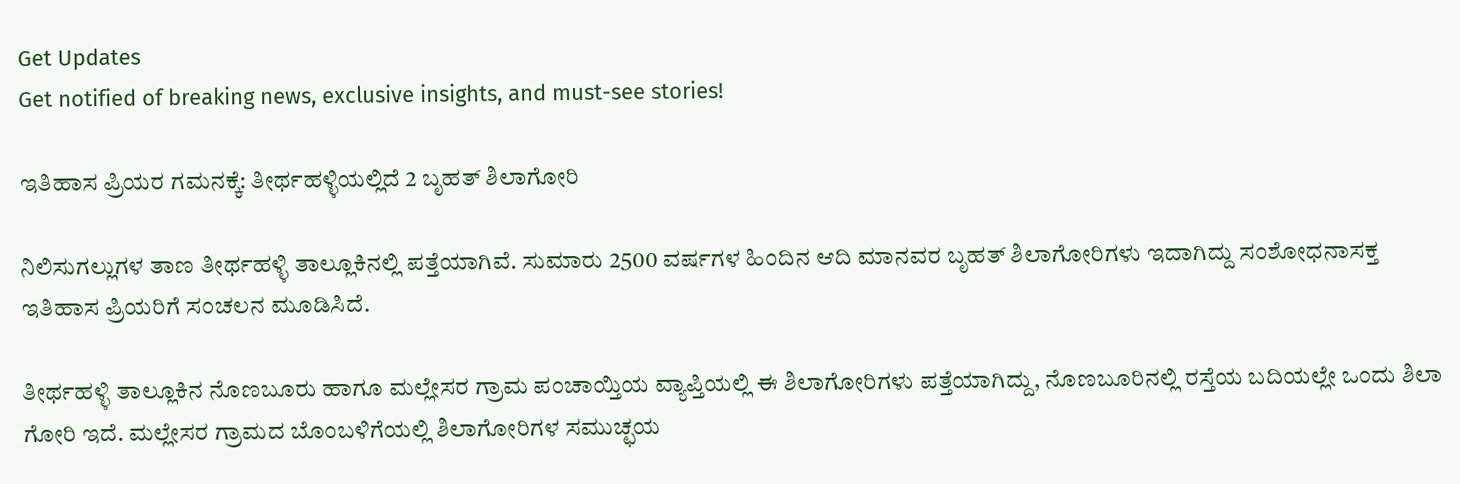Get Updates
Get notified of breaking news, exclusive insights, and must-see stories!

ಇತಿಹಾಸ ಪ್ರಿಯರ ಗಮನಕ್ಕೆ: ತೀರ್ಥಹಳ್ಳಿಯಲ್ಲಿದೆ 2 ಬೃಹತ್ ಶಿಲಾಗೋರಿ

ನಿಲಿಸುಗಲ್ಲುಗಳ ತಾಣ ತೀರ್ಥಹಳ್ಳಿ ತಾಲ್ಲೂಕಿನಲ್ಲಿ ಪತ್ತೆಯಾಗಿವೆ. ಸುಮಾರು 2500 ವರ್ಷಗಳ ಹಿಂದಿನ ಆದಿ ಮಾನವರ ಬೃಹತ್ ಶಿಲಾಗೋರಿಗಳು ಇದಾಗಿದ್ದು ಸಂಶೋಧನಾಸಕ್ತ ಇತಿಹಾಸ ಪ್ರಿಯರಿಗೆ ಸಂಚಲನ ಮೂಡಿಸಿದೆ.

ತೀರ್ಥಹಳ್ಳಿ ತಾಲ್ಲೂಕಿನ ನೊಣಬೂರು ಹಾಗೂ ಮಲ್ಲೇಸರ ಗ್ರಾಮ ಪಂಚಾಯ್ತಿಯ ವ್ಯಾಪ್ತಿಯಲ್ಲಿ ಈ ಶಿಲಾಗೋರಿಗಳು ಪತ್ತೆಯಾಗಿದ್ದು, ನೊಣಬೂರಿನಲ್ಲಿ ರಸ್ತೆಯ ಬದಿಯಲ್ಲೇ ಒಂದು ಶಿಲಾ ಗೋರಿ ಇದೆ. ಮಲ್ಲೇಸರ ಗ್ರಾಮದ ಬೊಂಬಳಿಗೆಯಲ್ಲಿ ಶಿಲಾಗೋರಿಗಳ ಸಮುಚ್ಛಯ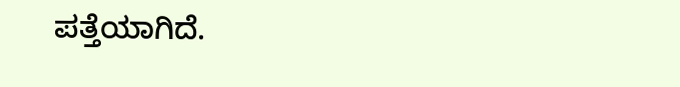ಪತ್ತೆಯಾಗಿದೆ.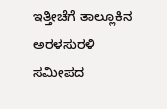ಇತ್ತೀಚೆಗೆ ತಾಲ್ಲೂಕಿನ ಅರಳಸುರಳಿ ಸಮೀಪದ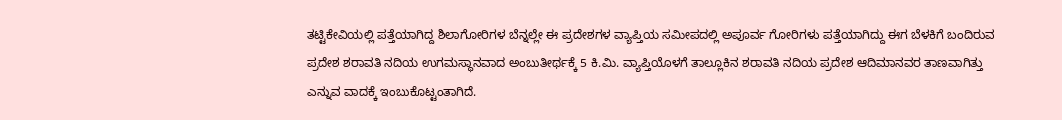ತಟ್ಟಿಕೇವಿಯಲ್ಲಿ ಪತ್ತೆಯಾಗಿದ್ದ ಶಿಲಾಗೋರಿಗಳ ಬೆನ್ನಲ್ಲೇ ಈ ಪ್ರದೇಶಗಳ ವ್ಯಾಪ್ತಿಯ ಸಮೀಪದಲ್ಲಿ ಅಪೂರ್ವ ಗೋರಿಗಳು ಪತ್ತೆಯಾಗಿದ್ದು ಈಗ ಬೆಳಕಿಗೆ ಬಂದಿರುವ ಪ್ರದೇಶ ಶರಾವತಿ ನದಿಯ ಉಗಮಸ್ಥಾನವಾದ ಅಂಬುತೀರ್ಥಕ್ಕೆ 5 ಕಿ.ಮಿ. ವ್ಯಾಪ್ತಿಯೊಳಗೆ ತಾಲ್ಲೂಕಿನ ಶರಾವತಿ ನದಿಯ ಪ್ರದೇಶ ಆದಿಮಾನವರ ತಾಣವಾಗಿತ್ತು ಎನ್ನುವ ವಾದಕ್ಕೆ ಇಂಬುಕೊಟ್ಟಂತಾಗಿದೆ.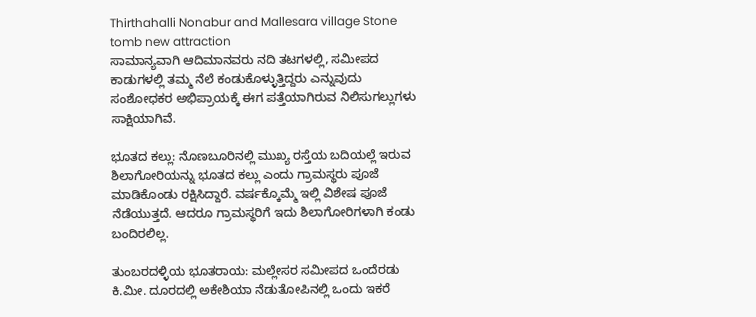Thirthahalli Nonabur and Mallesara village Stone tomb new attraction
ಸಾಮಾನ್ಯವಾಗಿ ಆದಿಮಾನವರು ನದಿ ತಟಗಳಲ್ಲಿ, ಸಮೀಪದ ಕಾಡುಗಳಲ್ಲಿ ತಮ್ಮ ನೆಲೆ ಕಂಡುಕೊಳ್ಳುತ್ತಿದ್ದರು ಎನ್ನುವುದು ಸಂಶೋಧಕರ ಅಭಿಪ್ರಾಯಕ್ಕೆ ಈಗ ಪತ್ತೆಯಾಗಿರುವ ನಿಲಿಸುಗಲ್ಲುಗಳು ಸಾಕ್ಷಿಯಾಗಿವೆ.

ಭೂತದ ಕಲ್ಲು: ನೊಣಬೂರಿನಲ್ಲಿ ಮುಖ್ಯ ರಸ್ತೆಯ ಬದಿಯಲ್ಲೆ ಇರುವ ಶಿಲಾಗೋರಿಯನ್ನು ಭೂತದ ಕಲ್ಲು ಎಂದು ಗ್ರಾಮಸ್ಥರು ಪೂಜೆ ಮಾಡಿಕೊಂಡು ರಕ್ಷಿಸಿದ್ದಾರೆ. ವರ್ಷಕ್ಕೊಮ್ಮೆ ಇಲ್ಲಿ ವಿಶೇಷ ಪೂಜೆ ನೆಡೆಯುತ್ತದೆ. ಆದರೂ ಗ್ರಾಮಸ್ಥರಿಗೆ ಇದು ಶಿಲಾಗೋರಿಗಳಾಗಿ ಕಂಡು ಬಂದಿರಲಿಲ್ಲ.

ತುಂಬರದಳ್ಳಿಯ ಭೂತರಾಯ: ಮಲ್ಲೇಸರ ಸಮೀಪದ ಒಂದೆರಡು ಕಿ.ಮೀ. ದೂರದಲ್ಲಿ ಅಕೇಶಿಯಾ ನೆಡುತೋಪಿನಲ್ಲಿ ಒಂದು ಇಕರೆ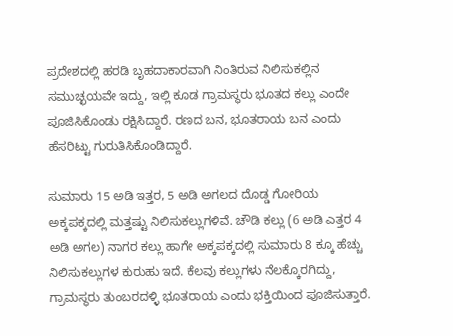ಪ್ರದೇಶದಲ್ಲಿ ಹರಡಿ ಬೃಹದಾಕಾರವಾಗಿ ನಿಂತಿರುವ ನಿಲಿಸುಕಲ್ಲಿನ ಸಮುಚ್ಛಯವೇ ಇದ್ದು, ಇಲ್ಲಿ ಕೂಡ ಗ್ರಾಮಸ್ಥರು ಭೂತದ ಕಲ್ಲು ಎಂದೇ ಪೂಜಿಸಿಕೊಂಡು ರಕ್ಷಿಸಿದ್ದಾರೆ. ರಣದ ಬನ, ಭೂತರಾಯ ಬನ ಎಂದು ಹೆಸರಿಟ್ಟು ಗುರುತಿಸಿಕೊಂಡಿದ್ದಾರೆ.

ಸುಮಾರು 15 ಅಡಿ ಇತ್ತರ, 5 ಅಡಿ ಅಗಲದ ದೊಡ್ಡ ಗೋರಿಯ ಅಕ್ಕಪಕ್ಕದಲ್ಲಿ ಮತ್ತಷ್ಟು ನಿಲಿಸುಕಲ್ಲುಗಳಿವೆ. ಚೌಡಿ ಕಲ್ಲು (6 ಅಡಿ ಎತ್ತರ 4 ಅಡಿ ಅಗಲ) ನಾಗರ ಕಲ್ಲು ಹಾಗೇ ಅಕ್ಕಪಕ್ಕದಲ್ಲಿ ಸುಮಾರು 8 ಕ್ಕೂ ಹೆಚ್ಚು ನಿಲಿಸುಕಲ್ಲುಗಳ ಕುರುಹು ಇದೆ. ಕೆಲವು ಕಲ್ಲುಗಳು ನೆಲಕ್ಕೊರಗಿದ್ದು, ಗ್ರಾಮಸ್ಥರು ತುಂಬರದಳ್ಳಿ ಭೂತರಾಯ ಎಂದು ಭಕ್ತಿಯಿಂದ ಪೂಜಿಸುತ್ತಾರೆ.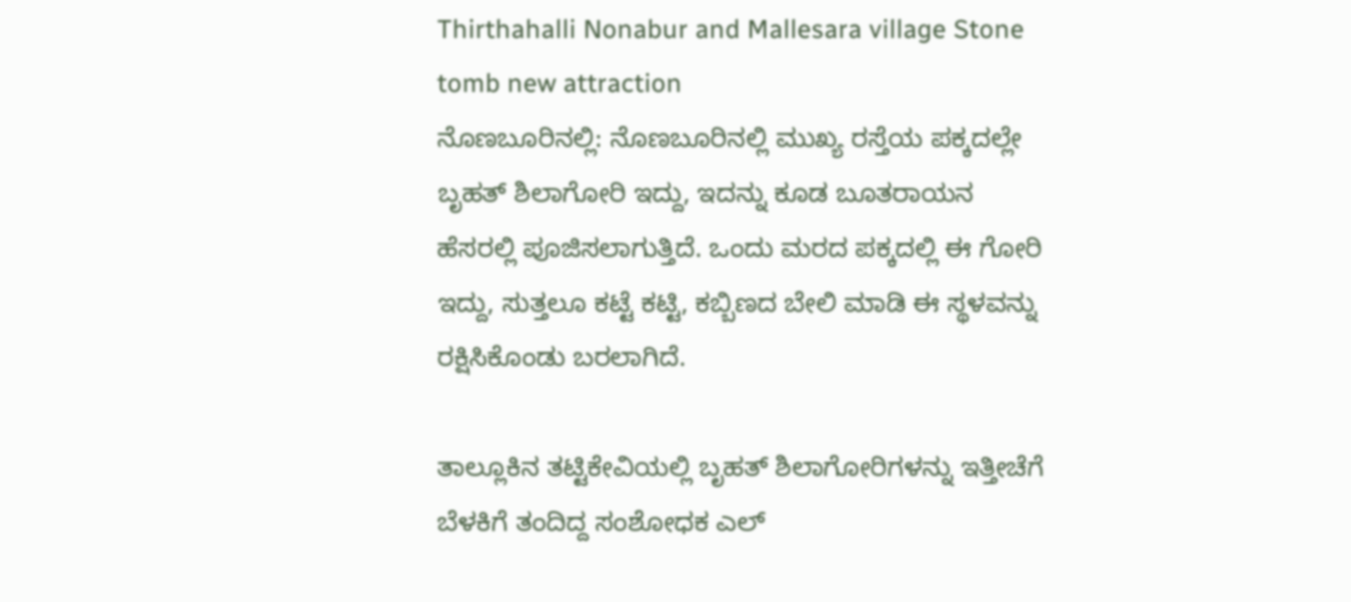Thirthahalli Nonabur and Mallesara village Stone tomb new attraction
ನೊಣಬೂರಿನಲ್ಲಿ: ನೊಣಬೂರಿನಲ್ಲಿ ಮುಖ್ಯ ರಸ್ತೆಯ ಪಕ್ಕದಲ್ಲೇ ಬೃಹತ್ ಶಿಲಾಗೋರಿ ಇದ್ದು, ಇದನ್ನು ಕೂಡ ಬೂತರಾಯನ ಹೆಸರಲ್ಲಿ ಪೂಜಿಸಲಾಗುತ್ತಿದೆ. ಒಂದು ಮರದ ಪಕ್ಕದಲ್ಲಿ ಈ ಗೋರಿ ಇದ್ದು, ಸುತ್ತಲೂ ಕಟ್ಟೆ ಕಟ್ಟಿ, ಕಬ್ಬಿಣದ ಬೇಲಿ ಮಾಡಿ ಈ ಸ್ಥಳವನ್ನು ರಕ್ಷಿಸಿಕೊಂಡು ಬರಲಾಗಿದೆ.

ತಾಲ್ಲೂಕಿನ ತಟ್ಟಿಕೇವಿಯಲ್ಲಿ ಬೃಹತ್ ಶಿಲಾಗೋರಿಗಳನ್ನು ಇತ್ತೀಚೆಗೆ ಬೆಳಕಿಗೆ ತಂದಿದ್ದ ಸಂಶೋಧಕ ಎಲ್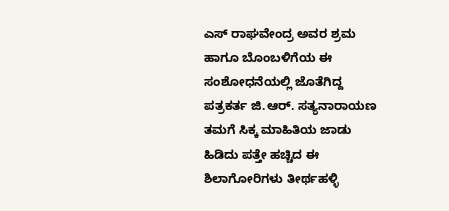ಎಸ್ ರಾಘವೇಂದ್ರ ಅವರ ಶ್ರಮ ಹಾಗೂ ಬೊಂಬಳಿಗೆಯ ಈ ಸಂಶೋಧನೆಯಲ್ಲಿ ಜೊತೆಗಿದ್ದ ಪತ್ರಕರ್ತ ಜಿ.ಆರ್. ಸತ್ಯನಾರಾಯಣ ತಮಗೆ ಸಿಕ್ಕ ಮಾಹಿತಿಯ ಜಾಡು ಹಿಡಿದು ಪತ್ತೇ ಹಚ್ಚಿದ ಈ ಶಿಲಾಗೋರಿಗಳು ತೀರ್ಥಹಳ್ಳಿ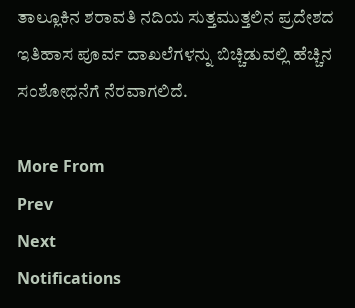ತಾಲ್ಲೂಕಿನ ಶರಾವತಿ ನದಿಯ ಸುತ್ತಮುತ್ತಲಿನ ಪ್ರದೇಶದ ಇತಿಹಾಸ ಪೂರ್ವ ದಾಖಲೆಗಳನ್ನು ಬಿಚ್ಚಿಡುವಲ್ಲಿ ಹೆಚ್ಚಿನ ಸಂಶೋಧನೆಗೆ ನೆರವಾಗಲಿದೆ.

More From
Prev
Next
Notifications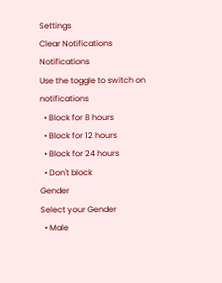Settings
Clear Notifications
Notifications
Use the toggle to switch on notifications
  • Block for 8 hours
  • Block for 12 hours
  • Block for 24 hours
  • Don't block
Gender
Select your Gender
  • Male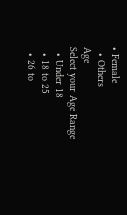• Female
  • Others
Age
Select your Age Range
  • Under 18
  • 18 to 25
  • 26 to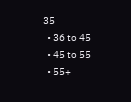35
  • 36 to 45
  • 45 to 55
  • 55+